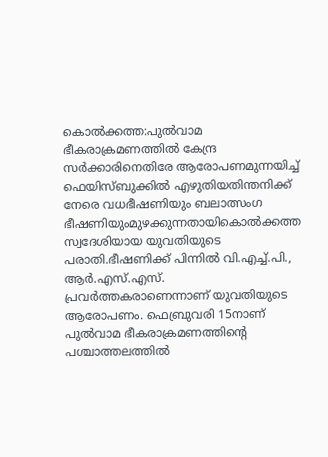കൊൽക്കത്ത:പുൽവാമ ഭീകരാക്രമണത്തിൽ കേന്ദ്ര സർക്കാരിനെതിരേ ആരോപണമുന്നയിച്ച് ഫെയിസ്ബുക്കിൽ എഴുതിയതിന്തനിക്ക് നേരെ വധഭീഷണിയും ബലാത്സംഗ ഭീഷണിയുംമുഴക്കുന്നതായികൊൽക്കത്ത സ്വദേശിയായ യുവതിയുടെ പരാതി.ഭീഷണിക്ക് പിന്നിൽ വി.എച്ച്.പി., ആർ.എസ്.എസ്. പ്രവർത്തകരാണെന്നാണ് യുവതിയുടെ ആരോപണം. ഫെബ്രുവരി 15നാണ് പുൽവാമ ഭീകരാക്രമണത്തിന്റെ പശ്ചാത്തലത്തിൽ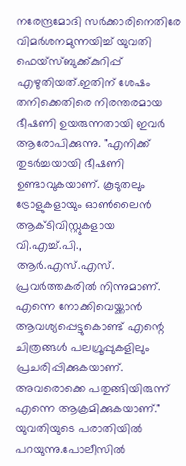നരേന്ദ്രമോദി സർക്കാരിനെതിരേ വിമർശനമുന്നയിച്ച് യുവതി ഫെയ്സ്ബുക്ക്കുറിപ്പ് എഴുതിയത്.ഇതിന് ശേഷം തനിക്കെതിരെ നിരന്തരമായ ഭീഷണി ഉയരുന്നതായി ഇവർ ആരോപിക്കുന്നു. "എനിക്ക് തുടർച്ചയായി ഭീഷണി ഉണ്ടാവുകയാണ്. കൂടുതലും ട്രോളുകളായും ഓൺലൈൻ ആക്ടിവിസ്റ്റുകളായ വി.എച്ച്.പി., ആർ.എസ്.എസ്. പ്രവർത്തകരിൽ നിന്നുമാണ്. എന്നെ നോക്കിവെയ്ക്കാൻ ആവശ്യപ്പെട്ടുകൊണ്ട് എന്റെ ചിത്രങ്ങൾ പലഗ്രൂപ്പുകളിലും പ്രചരിപ്പിക്കുകയാണ്. അവരൊക്കെ പതുങ്ങിയിരുന്ന് എന്നെ ആക്രമിക്കുകയാണ്." യുവതിയുടെ പരാതിയിൽ പറയുന്നു.പോലീസിൽ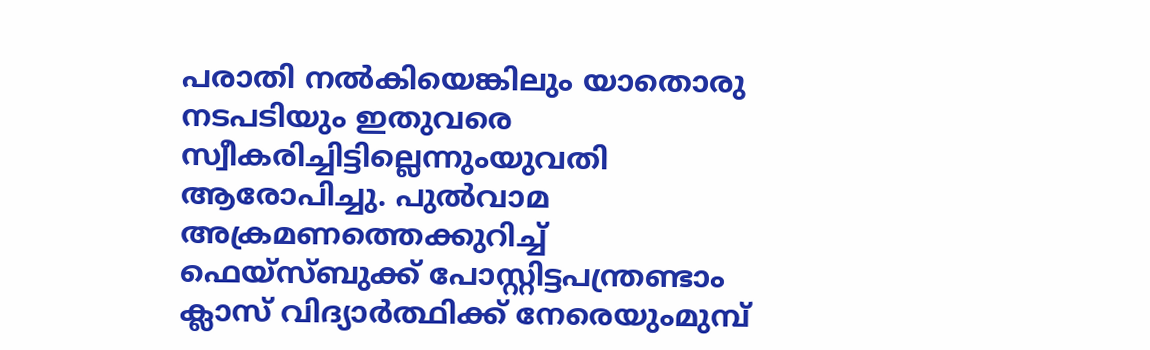പരാതി നൽകിയെങ്കിലും യാതൊരു നടപടിയും ഇതുവരെ സ്വീകരിച്ചിട്ടില്ലെന്നുംയുവതി ആരോപിച്ചു. പുൽവാമ അക്രമണത്തെക്കുറിച്ച് ഫെയ്സ്ബുക്ക് പോസ്റ്റിട്ടപന്ത്രണ്ടാം ക്ലാസ് വിദ്യാർത്ഥിക്ക് നേരെയുംമുമ്പ്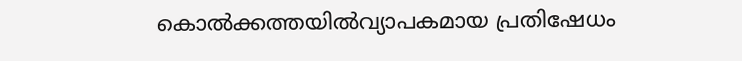കൊൽക്കത്തയിൽവ്യാപകമായ പ്രതിഷേധം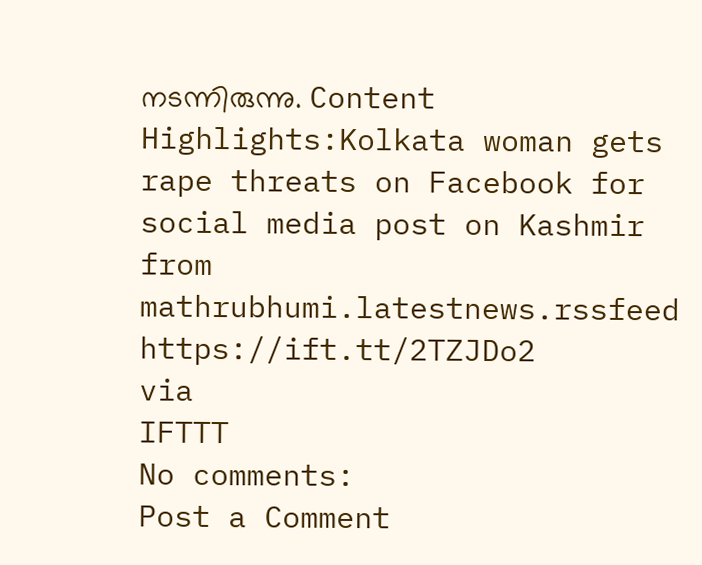നടന്നിരുന്നു. Content Highlights:Kolkata woman gets rape threats on Facebook for social media post on Kashmir
from mathrubhumi.latestnews.rssfeed https://ift.tt/2TZJDo2
via
IFTTT
No comments:
Post a Comment